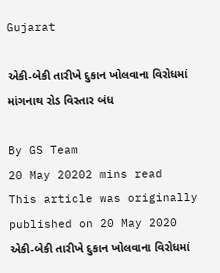Gujarat

એકી-બેકી તારીખે દુકાન ખોલવાના વિરોધમાં માંગનાથ રોડ વિસ્તાર બંધ

By GS Team
20 May 20202 mins read
This article was originally published on 20 May 2020
એકી-બેકી તારીખે દુકાન ખોલવાના વિરોધમાં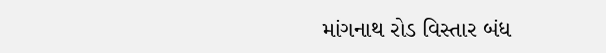માંગનાથ રોડ વિસ્તાર બંધ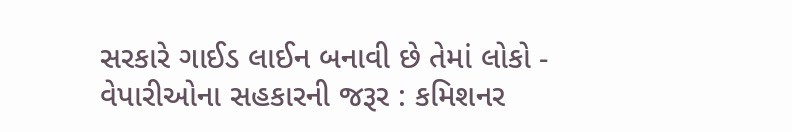સરકારે ગાઈડ લાઈન બનાવી છે તેમાં લોકો - વેપારીઓના સહકારની જરૂર : કમિશનર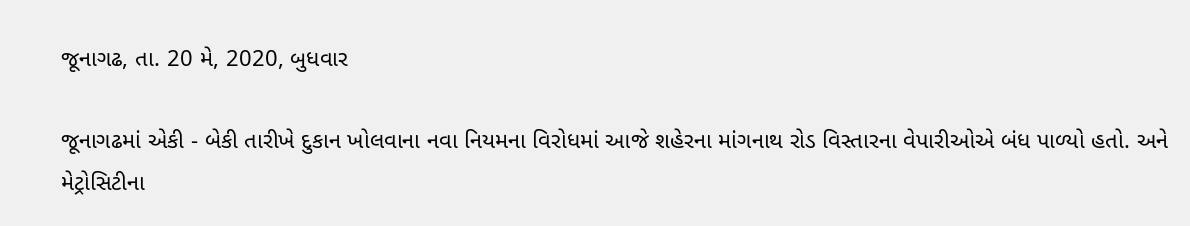જૂનાગઢ, તા. 20 મે, 2020, બુધવાર

જૂનાગઢમાં એકી - બેકી તારીખે દુકાન ખોલવાના નવા નિયમના વિરોધમાં આજે શહેરના માંગનાથ રોડ વિસ્તારના વેપારીઓએ બંધ પાળ્યો હતો. અને મેટ્રોસિટીના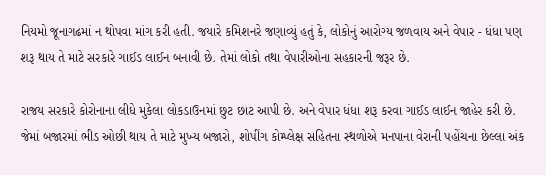નિયમો જૂનાગઢમાં ન થોપવા માંગ કરી હતી. જયારે કમિશનરે જણાવ્યું હતું કે, લોકોનું આરોગ્ય જળવાય અને વેપાર - ધંધા પણ શરૂ થાય તે માટે સરકારે ગાઈડ લાઈન બનાવી છે. તેમાં લોકો તથા વેપારીઓના સહકારની જરૂર છે.

રાજય સરકારે કોરોનાના લીધે મુકેલા લોકડાઉનમાં છુટ છાટ આપી છે. અને વેપાર ધંધા શરૂ કરવા ગાઈડ લાઈન જાહેર કરી છે. જેમાં બજારમાં ભીડ ઓછી થાય તે માટે મુખ્ય બજારો, શોપીંગ કોમ્પ્લેક્ષ સહિતના સ્થળોએ મનપાના વેરાની પહોંચના છેલ્લા અંક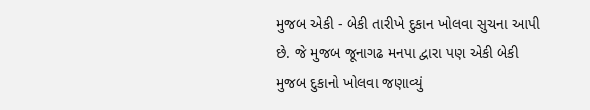મુજબ એકી - બેકી તારીખે દુકાન ખોલવા સુચના આપી છે. જે મુજબ જૂનાગઢ મનપા દ્વારા પણ એકી બેકી મુજબ દુકાનો ખોલવા જણાવ્યું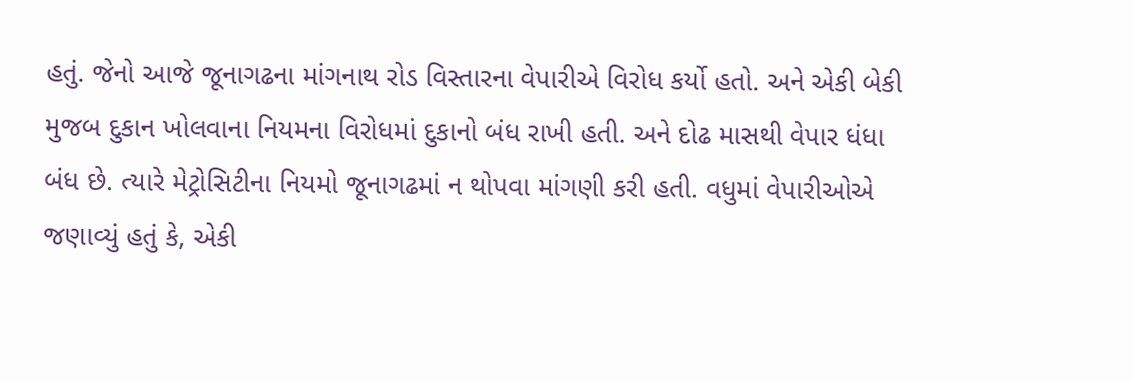હતું. જેનો આજે જૂનાગઢના માંગનાથ રોડ વિસ્તારના વેપારીએ વિરોધ કર્યો હતો. અને એકી બેકી મુજબ દુકાન ખોલવાના નિયમના વિરોધમાં દુકાનો બંધ રાખી હતી. અને દોઢ માસથી વેપાર ધંધા બંધ છે. ત્યારે મેટ્રોસિટીના નિયમો જૂનાગઢમાં ન થોપવા માંગણી કરી હતી. વધુમાં વેપારીઓએ જણાવ્યું હતું કે, એકી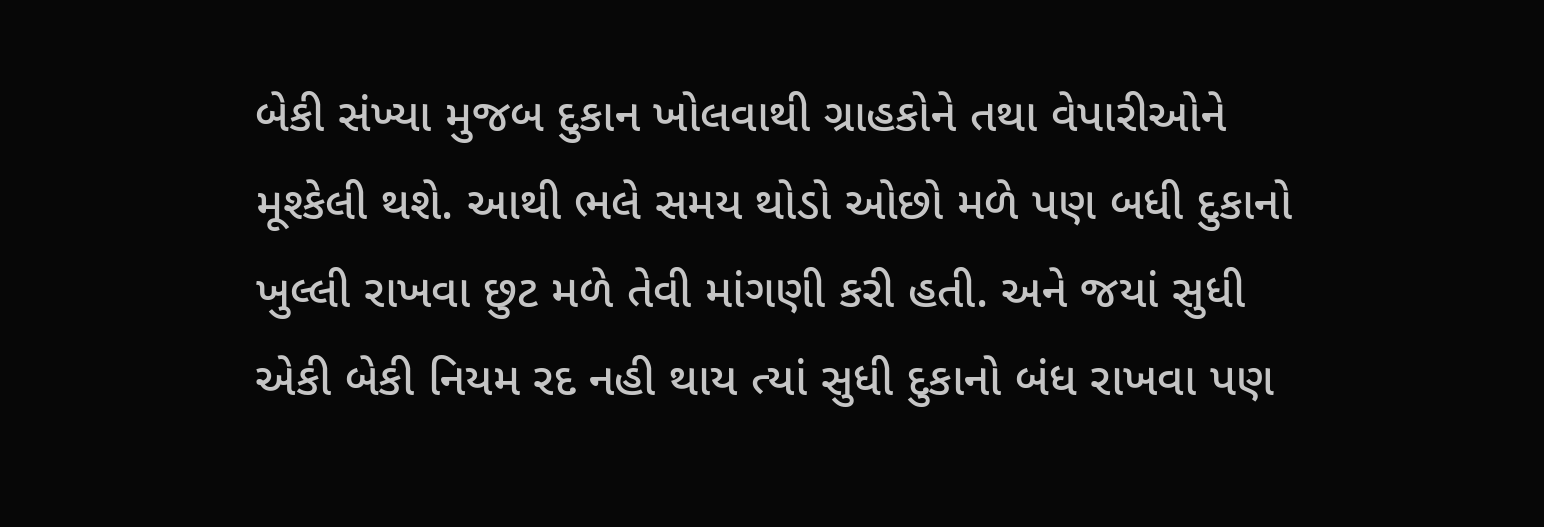બેકી સંખ્યા મુજબ દુકાન ખોલવાથી ગ્રાહકોને તથા વેપારીઓને મૂશ્કેલી થશે. આથી ભલે સમય થોડો ઓછો મળે પણ બધી દુકાનો ખુલ્લી રાખવા છુટ મળે તેવી માંગણી કરી હતી. અને જયાં સુધી એકી બેકી નિયમ રદ નહી થાય ત્યાં સુધી દુકાનો બંધ રાખવા પણ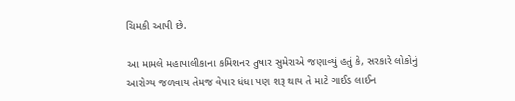ચિમકી આપી છે.

આ મામલે મહાપાલીકાના કમિશનર તુષાર સુમેરાએ જણાવ્યું હતું કે, સરકારે લોકોનું આરોગ્ય જળવાય તેમજ વેપાર ધંધા પણ શરૂ થાય તે માટે ગાઈડ લાઈન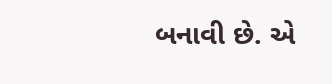બનાવી છે. એ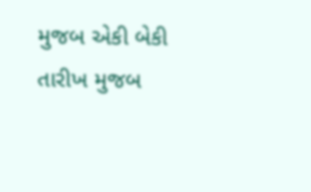મુજબ એકી બેકી તારીખ મુજબ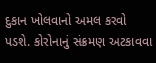દુકાન ખોલવાનો અમલ કરવો પડશે. કોરોનાનું સંક્રમણ અટકાવવા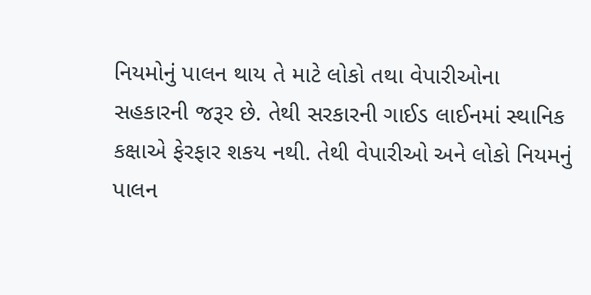નિયમોનું પાલન થાય તે માટે લોકો તથા વેપારીઓના સહકારની જરૂર છે. તેથી સરકારની ગાઈડ લાઈનમાં સ્થાનિક કક્ષાએ ફેરફાર શકય નથી. તેથી વેપારીઓ અને લોકો નિયમનું પાલન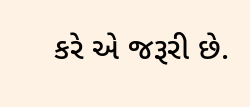કરે એ જરૂરી છે.